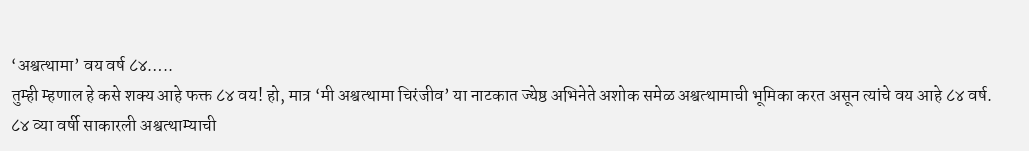‘अश्वत्थामा’ वय वर्ष ८४…..
तुम्ही म्हणाल हे कसे शक्य आहे फक्त ८४ वय! हो, मात्र ‘मी अश्वत्थामा चिरंजीव’ या नाटकात ज्येष्ठ अभिनेते अशोक समेळ अश्वत्थामाची भूमिका करत असून त्यांचे वय आहे ८४ वर्ष.
८४ व्या वर्षी साकारली अश्वत्थाम्याची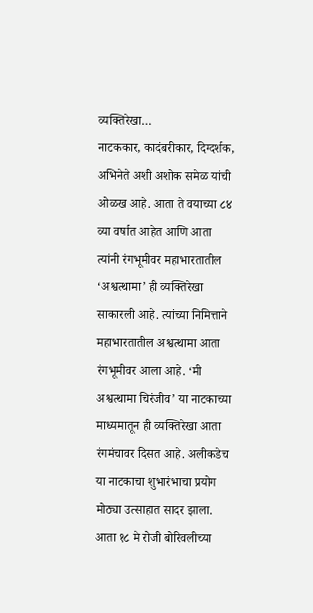व्यक्तिरेखा…
नाटककार, कादंबरीकार, दिग्दर्शक, अभिनेते अशी अशोक समेळ यांची ओळख आहे. आता ते वयाच्या ८४ व्या वर्षात आहेत आणि आता त्यांनी रंगभूमीवर महाभारतातील ‘अश्वत्थामा’ ही व्यक्तिरेखा साकारली आहे. त्यांच्या निमित्ताने महाभारतातील अश्वत्थामा आता रंगभूमीवर आला आहे. ‘मी अश्वत्थामा चिरंजीव’ या नाटकाच्या माध्यमातून ही व्यक्तिरेखा आता रंगमंचावर दिसत आहे. अलीकडेच या नाटकाचा शुभारंभाचा प्रयोग मोठ्या उत्साहात सादर झाला. आता १८ मे रोजी बोरिवलीच्या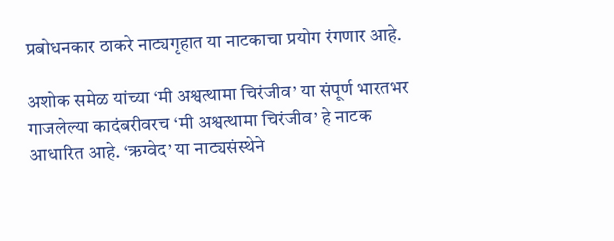प्रबोधनकार ठाकरे नाट्यगृहात या नाटकाचा प्रयोग रंगणार आहे.

अशोक समेळ यांच्या ‘मी अश्वत्थामा चिरंजीव’ या संपूर्ण भारतभर गाजलेल्या कादंबरीवरच ‘मी अश्वत्थामा चिरंजीव’ हे नाटक आधारित आहे. ‘ऋग्वेद’ या नाट्यसंस्थेने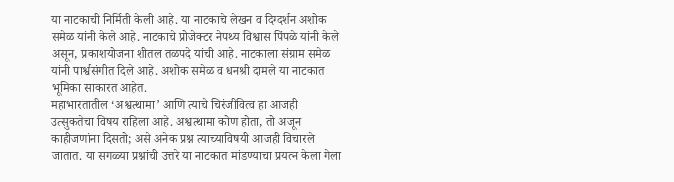या नाटकाची निर्मिती केली आहे. या नाटकाचे लेखन व दिग्दर्शन अशोक समेळ यांनी केले आहे. नाटकाचे प्रोजेक्टर नेपथ्य विश्वास पिंपळे यांनी केले असून, प्रकाशयोजना शीतल तळपदे यांची आहे. नाटकाला संग्राम समेळ यांनी पार्श्वसंगीत दिले आहे. अशोक समेळ व धनश्री दामले या नाटकात भूमिका साकारत आहेत.
महाभारतातील ‘अश्वत्थामा’ आणि त्याचे चिरंजीवित्व हा आजही उत्सुकतेचा विषय राहिला आहे. अश्वत्थामा कोण होता, तो अजून काहीजणांना दिसतो; असे अनेक प्रश्न त्याच्याविषयी आजही विचारले जातात. या सगळ्या प्रश्नांची उत्तरे या नाटकात मांडण्याचा प्रयत्न केला गेला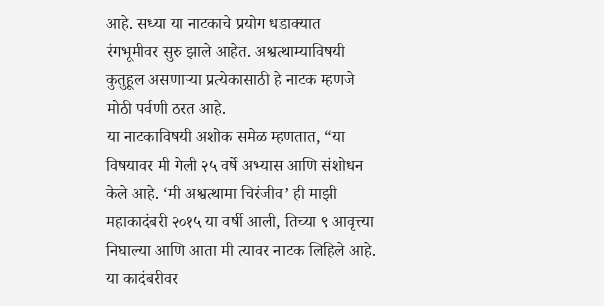आहे. सध्या या नाटकाचे प्रयोग धडाक्यात रंगभूमीवर सुरु झाले आहेत. अश्वत्थाम्याविषयी कुतुहूल असणाऱ्या प्रत्येकासाठी हे नाटक म्हणजे मोठी पर्वणी ठरत आहे.
या नाटकाविषयी अशोक समेळ म्हणतात, “या विषयावर मी गेली २५ वर्षे अभ्यास आणि संशोधन केले आहे. ‘मी अश्वत्थामा चिरंजीव’ ही माझी महाकादंबरी २०१५ या वर्षी आली, तिच्या ९ आवृत्त्या निघाल्या आणि आता मी त्यावर नाटक लिहिले आहे. या कादंबरीवर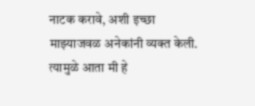नाटक करावे, अशी इच्छा माझ्याजवळ अनेकांनी व्यक्त केली. त्यामुळे आता मी हे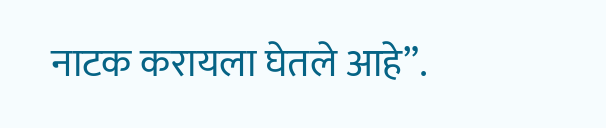नाटक करायला घेतले आहे”.